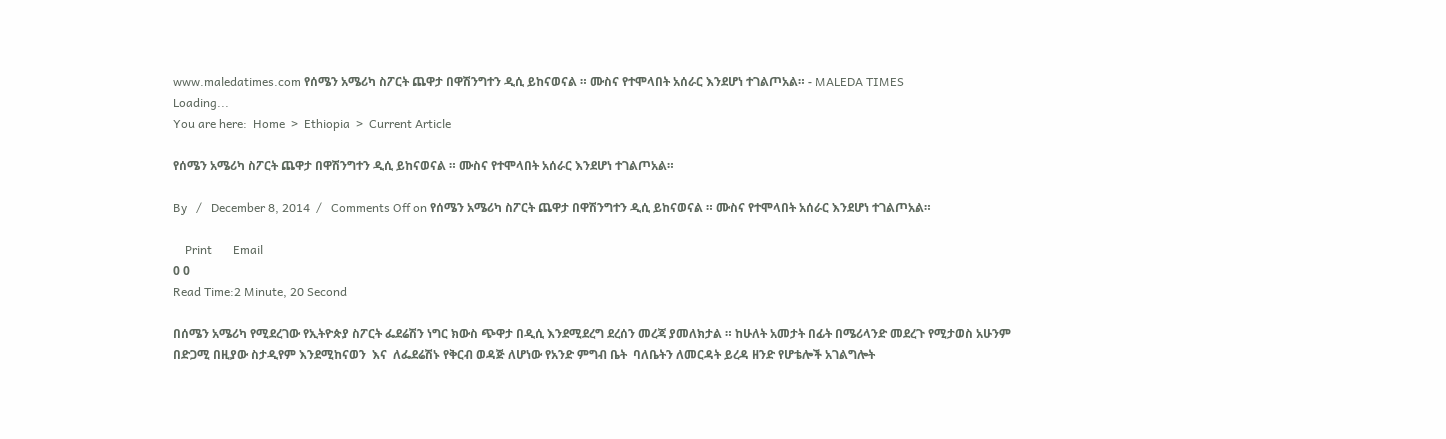www.maledatimes.com የሰሜን አሜሪካ ስፖርት ጨዋታ በዋሽንግተን ዲሲ ይከናወናል ። ሙስና የተሞላበት አሰራር እንደሆነ ተገልጦአል። - MALEDA TIMES
Loading...
You are here:  Home  >  Ethiopia  >  Current Article

የሰሜን አሜሪካ ስፖርት ጨዋታ በዋሽንግተን ዲሲ ይከናወናል ። ሙስና የተሞላበት አሰራር እንደሆነ ተገልጦአል።

By   /   December 8, 2014  /   Comments Off on የሰሜን አሜሪካ ስፖርት ጨዋታ በዋሽንግተን ዲሲ ይከናወናል ። ሙስና የተሞላበት አሰራር እንደሆነ ተገልጦአል።

    Print       Email
0 0
Read Time:2 Minute, 20 Second

በሰሜን አሜሪካ የሚደረገው የኢትዮጵያ ስፖርት ፌደሬሽን ነግር ክውስ ጭዋታ በዲሲ እንደሚደረግ ደረሰን መረጃ ያመለክታል ። ከሁለት አመታት በፊት በሜሪላንድ መደረጉ የሚታወስ አሁንም በድጋሚ በዚያው ስታዲየም እንደሚከናወን  እና  ለፌደሬሽኑ የቅርብ ወዳጅ ለሆነው የአንድ ምግብ ቤት  ባለቤትን ለመርዳት ይረዳ ዘንድ የሆቴሎች አገልግሎት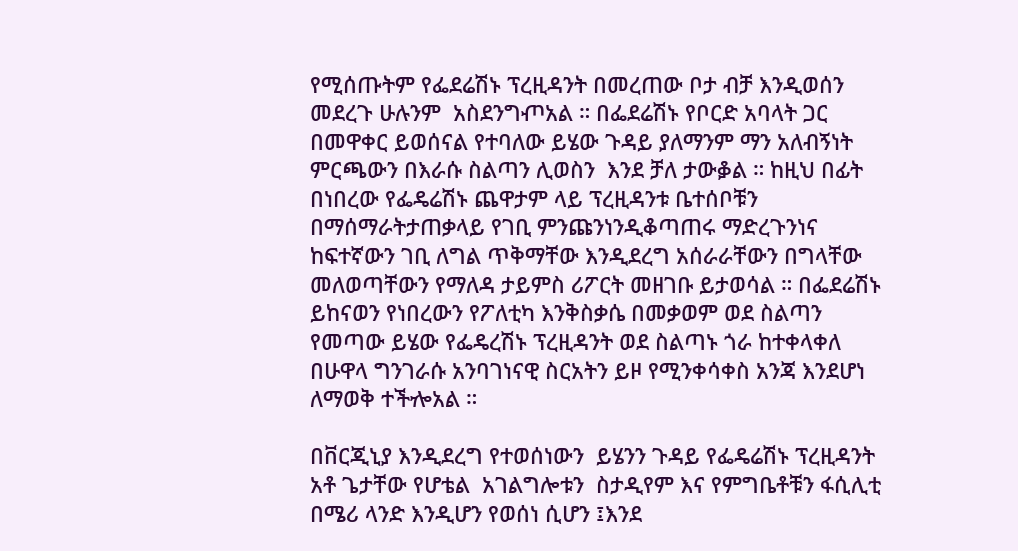የሚሰጡትም የፌደሬሽኑ ፕረዚዳንት በመረጠው ቦታ ብቻ እንዲወሰን መደረጉ ሁሉንም  አስደንግⶏአል ። በፌደሬሽኑ የቦርድ አባላት ጋር በመዋቀር ይወሰናል የተባለው ይሄው ጉዳይ ያለማንም ማን አለብኝነት ምርጫውን በእራሱ ስልጣን ሊወስን  እንደ ቻለ ታውቇል ። ከዚህ በፊት በነበረው የፌዴሬሽኑ ጨዋታም ላይ ፕረዚዳንቱ ቤተሰቦቹን በማሰማራትታጠቃላይ የገቢ ምንጩንነንዲቆጣጠሩ ማድረጉንነና ከፍተኛውን ገቢ ለግል ጥቅማቸው እንዲደረግ አሰራራቸውን በግላቸው መለወጣቸውን የማለዳ ታይምስ ሪፖርት መዘገቡ ይታወሳል ። በፌደሬሽኑ ይከናወን የነበረውን የፖለቲካ እንቅስቃሴ በመቃወም ወደ ስልጣን የመጣው ይሄው የፌዴረሽኑ ፕረዚዳንት ወደ ስልጣኑ ጎራ ከተቀላቀለ በሁዋላ ግንገራሱ አንባገነናዊ ስርአትን ይዞ የሚንቀሳቀስ አንጃ እንደሆነ ለማወቅ ተችⶀአል ።

በቨርጂኒያ እንዲደረግ የተወሰነውን  ይሄንን ጉዳይ የፌዴሬሽኑ ፕረዚዳንት አቶ ጌታቸው የሆቴል  አገልግሎቱን  ስታዲየም እና የምግቤቶቹን ፋሲሊቲ በሜሪ ላንድ እንዲሆን የወሰነ ሲሆን ፤እንደ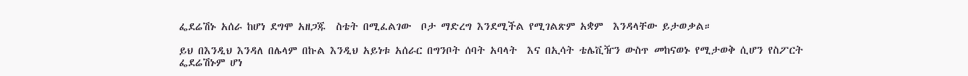ፌደሬሽኑ አሰራ ከሆነ ደግሞ አዘጋጁ  ስቴት በሚፈልገው  ቦታ ማድረግ እንደሚችል የሚገልጽም አቋም  እንዳላቸው ይታወቃል።

ይህ በእንዲህ እንዳለ በሌላም በኩል እንዲህ አይነቱ አሰራር በግንቦት ሰባት አባላት  እና በኢሳት ቴሌቪዥን ውስጥ መከናወኑ የሚታወቅ ሲሆን የስፖርት ፌደሬሽኑም ሆነ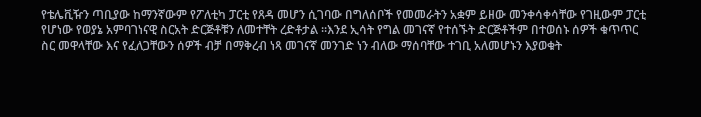የቴሌቪዥን ጣቢያው ከማንኛውም የፖለቲካ ፓርቲ የጸዳ መሆን ሲገባው በግለሰቦች የመመራትን አቋም ይዘው መንቀሳቀሳቸው የገዚውም ፓርቲ የሆነው የወያኔ አምባገነናዊ ስርአት ድርጅቶቹን ለመተቸት ረድቶታል ።እንደ ኢሳት የግል መገናኛ የተሰኙት ድርጅቶችም በተወሰኑ ሰዎች ቁጥጥር ስር መዋላቸው እና የፈለጋቸውን ሰዎች ብቻ በማቅረብ ነጻ መገናኛ መንገድ ነን ብለው ማሰባቸው ተገቢ አለመሆኑን እያወቁት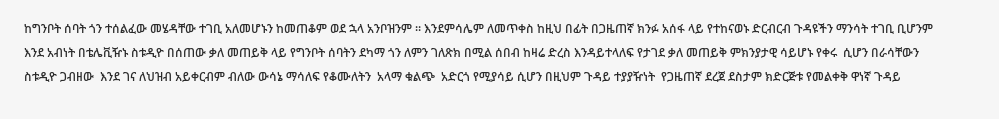ከግንቦት ሰባት ጎን ተሰልፈው መሄዳቸው ተገቢ አለመሆኑን ከመጠቆም ወደ ኋላ አንቦዝንም ። እንደምሳሌም ለመጥቀስ ከዚህ በፊት በጋዜጠኛ ክንፉ አሰፋ ላይ የተከናወኑ ድርብርብ ጉዳዩችን ማንሳት ተገቢ ቢሆንም እንደ አብነት በቴሌቪዥኑ ስቱዲዮ በሰጠው ቃለ መጠይቅ ላይ የግንቦት ሰባትን ደካማ ጎን ለምን ገለጽክ በሚል ሰበብ ከዛሬ ድረስ እንዳይተላለፍ የታገደ ቃለ መጠይቅ ምክንያታዊ ሳይሆኑ የቀሩ  ሲሆን በራሳቸውን ስቱዲዮ ጋብዘው  እንደ ገና ለህዝብ አይቀርብም ብለው ውሳኔ ማሳለፍ የቆሙለትን  አላማ ቁልጭ  አድርጎ የሚያሳይ ሲሆን በዚህም ጉዳይ ተያያዥነት  የጋዜጠኛ ደረጀ ደስታም ክድርጅቱ የመልቀቅ ዋነኛ ጉዳይ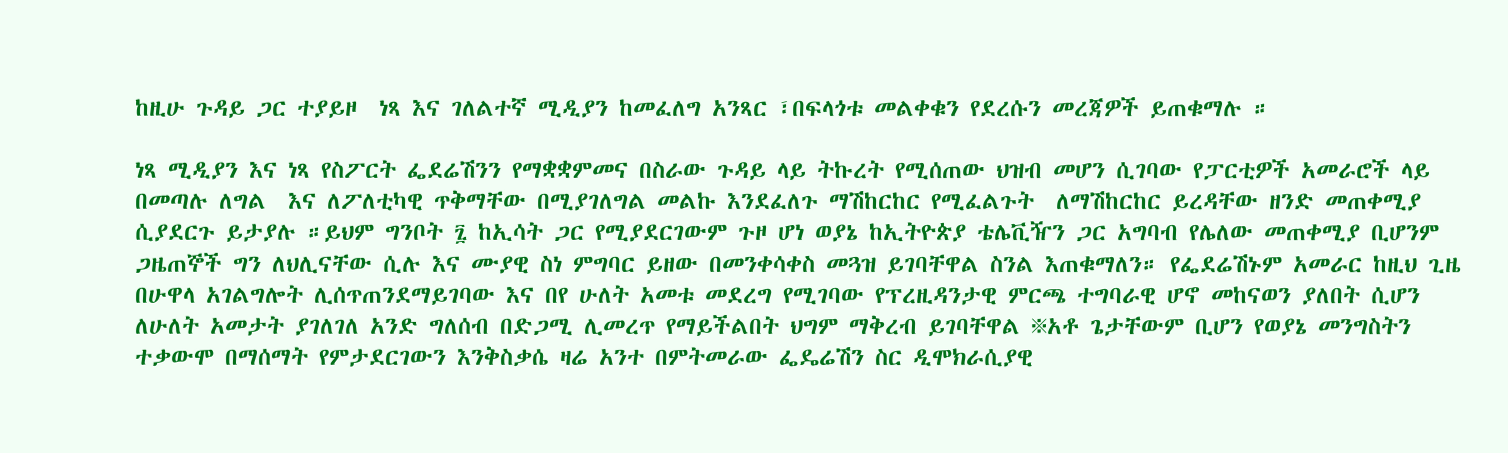ከዚሁ ጉዳይ ጋር ተያይዞ  ነጻ እና ገለልተኛ ሚዲያን ከመፈለግ አንጻር ፣በፍላጎቱ መልቀቁን የደረሱን መረጃዎች ይጠቁማሉ ።

ነጻ ሚዲያን እና ነጻ የስፖርት ፌደሬሽንን የማቋቋምመና በስራው ጉዳይ ላይ ትኩረት የሚሰጠው ህዝብ መሆን ሲገባው የፓርቲዎች አመራሮች ላይ በመጣሉ ለግል  እና ለፖለቲካዊ ጥቅማቸው በሚያገለግል መልኩ እንደፈለጉ ማሽከርከር የሚፈልጉት  ለማሽከርከር ይረዳቸው ዘንድ መጠቀሚያ ሲያደርጉ ይታያሉ ።ይህም ግንቦት ፯ ከኢሳት ጋር የሚያደርገውም ጉዞ ሆነ ወያኔ ከኢትዮጵያ ቴሌቪዥን ጋር አግባብ የሌለው መጠቀሚያ ቢሆንም ጋዜጠኞች ግን ለህሊናቸው ሲሉ እና ሙያዊ ስነ ምግባር ይዘው በመንቀሳቀስ መጓዝ ይገባቸዋል ስንል እጠቁማለን። የፌደሬሽኑም አመራር ከዚህ ጊዜ በሁዋላ አገልግሎት ሊሰጥጠንደማይገባው እና በየ ሁለት አመቱ መደረግ የሚገባው የፕረዚዳንታዊ ምርጫ ተግባራዊ ሆኖ መከናወን ያለበት ሲሆን ለሁለት አመታት ያገለገለ አንድ ግለሰብ በድጋሚ ሊመረጥ የማይችልበት ህግም ማቅረብ ይገባቸዋል ፠አቶ ጌታቸውም ቢሆን የወያኔ መንግስትን ተቃውሞ በማሰማት የምታደርገውን እንቅስቃሴ ዛሬ አንተ በምትመራው ፌዴሬሽን ስር ዲሞክራሲያዊ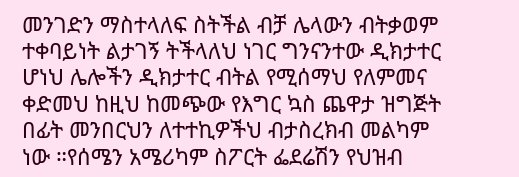መንገድን ማስተላለፍ ስትችል ብቻ ሌላውን ብትቃወም ተቀባይነት ልታገኝ ትችላለህ ነገር ግንናንተው ዲክታተር ሆነህ ሌሎችን ዲክታተር ብትል የሚሰማህ የለምመና ቀድመህ ከዚህ ከመጭው የእግር ኳስ ጨዋታ ዝግጅት በፊት መንበርህን ለተተኪዎችህ ብታስረክብ መልካም ነው ።የሰሜን አሜሪካም ስፖርት ፌደሬሽን የህዝብ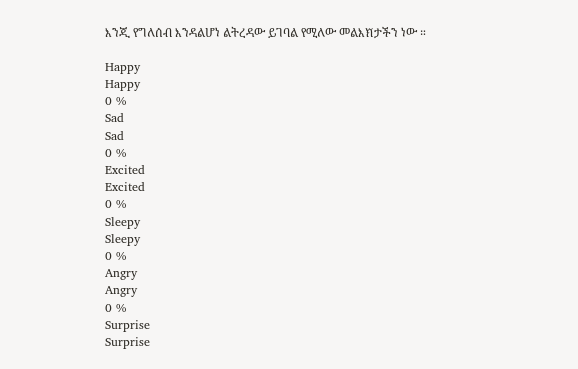እንጂ የግለሰብ እንዳልሆነ ልትረዳው ይገባል የሚለው መልእⷍታችን ነው ።

Happy
Happy
0 %
Sad
Sad
0 %
Excited
Excited
0 %
Sleepy
Sleepy
0 %
Angry
Angry
0 %
Surprise
Surprise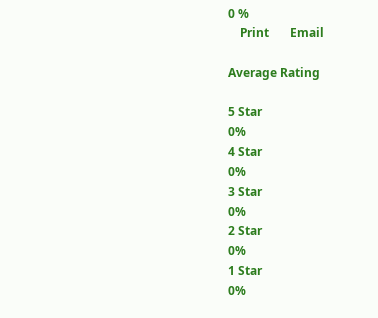0 %
    Print       Email

Average Rating

5 Star
0%
4 Star
0%
3 Star
0%
2 Star
0%
1 Star
0%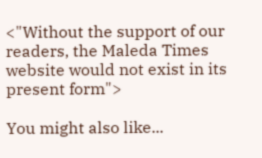<"Without the support of our readers, the Maleda Times website would not exist in its present form">

You might also like...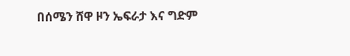በሰሜን ሸዋ ዞን ኤፍራታ እና ግድም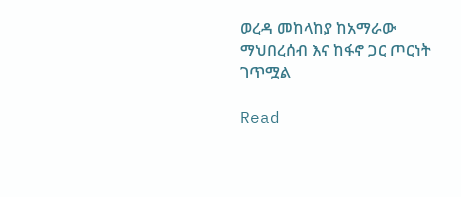ወረዳ መከላከያ ከአማራው ማህበረሰብ እና ከፋኖ ጋር ጦርነት ገጥሟል

Read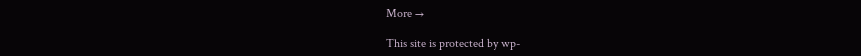More →

This site is protected by wp-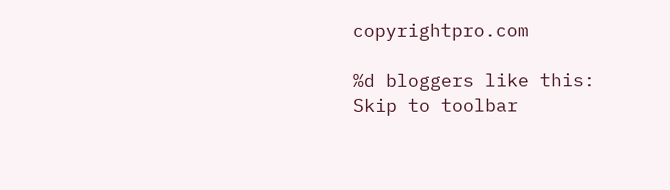copyrightpro.com

%d bloggers like this:
Skip to toolbar